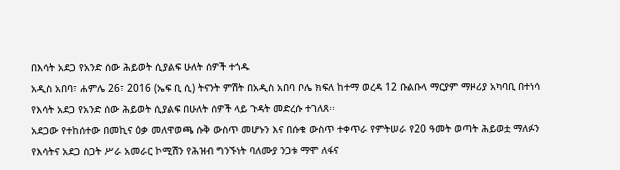በእሳት አደጋ የአንድ ሰው ሕይወት ሲያልፍ ሁለት ሰዎች ተጎዱ
አዲስ አበባ፣ ሐምሌ 26፣ 2016 (ኤፍ ቢ ሲ) ትናንት ምሽት በአዲስ አበባ ቦሌ ክፍለ ከተማ ወረዳ 12 ቡልቡላ ማርያም ማዞሪያ አካባቢ በተነሳ የእሳት አደጋ የአንድ ሰው ሕይወት ሲያልፍ በሁለት ሰዎች ላይ ጉዳት መድረሱ ተገለጸ፡፡
አደጋው የተከሰተው በመኪና ዕቃ መለዋወጫ ሱቅ ውስጥ መሆኑን እና በሱቁ ውስጥ ተቀጥራ የምትሠራ የ20 ዓመት ወጣት ሕይወቷ ማለፉን የእሳትና አደጋ ስጋት ሥራ አመራር ኮሚሽን የሕዝብ ግንኙነት ባለሙያ ንጋቱ ማሞ ለፋና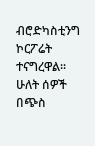ብሮድካስቲንግ ኮርፖሬት ተናግረዋል፡፡
ሁለት ሰዎች በጭስ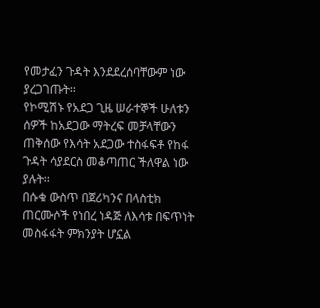የመታፈን ጉዳት እንደደረሰባቸውም ነው ያረጋገጡት፡፡
የኮሚሽኑ የአደጋ ጊዜ ሠራተኞች ሁለቱን ሰዎች ከአደጋው ማትረፍ መቻላቸውን ጠቅሰው የእሳት አደጋው ተስፋፍቶ የከፋ ጉዳት ሳያደርስ መቆጣጠር ችለዋል ነው ያሉት፡፡
በሱቁ ውስጥ በጀሪካንና በላስቲክ ጠርሙሶች የነበረ ነዳጅ ለእሳቱ በፍጥነት መስፋፋት ምክንያት ሆኗል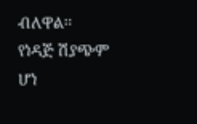ብለዋል፡፡
የነዳጅ ሽያጭም ሆነ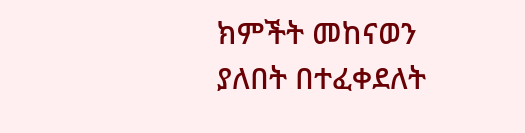ክምችት መከናወን ያለበት በተፈቀደለት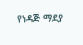የነዳጅ ማደያ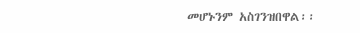መሆኑንም አስገንዝበዋል፡፡